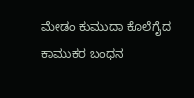ಮೇಡಂ ಕುಮುದಾ ಕೊಲೆಗೈದ ಕಾಮುಕರ ಬಂಧನ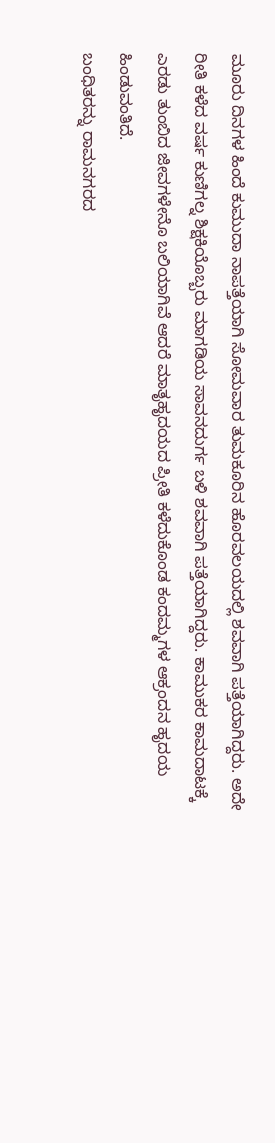ಮೂರು ದಿನಗಳ ಹಿಂದೆ ಕುಮುದಾ ನಾಪತ್ತೆಯಾಗಿ ಸೋಮವಾರ ತುಮಕೂರಿನ ಹೊರವಲಯದಲ್ಲಿ ಶವವಾಗಿ ಪತ್ತೆಯಾಗಿದ್ದರು. ಅದೇ ರೀತಿ ಕಳೆದ ವರ್ಷ ಕುಣಿಗಲ್ನ ಶಿಕ್ಷಕಿಯೊಬ್ಬರು ಮಾಗಡಿಯ ಸಾವನದುರ್ಗ ಬಳಿ ಶವವಾಗಿ ಪತ್ತೆಯಾಗಿದ್ದರು. ಕಾಮುಕರ ಕಾಮದಾಟಕ್ಕೆ ಎರಡು ತುಂಬಿದ ಜೀವಗಳೇನೊ ಬಲಿಯಾಗಿವೆ ಆದರೆ ಮಾತೃಹೃದಯದ ಪ್ರೀತಿ ಕಳೆದುಕೊಂಡ ಕಂದಮ್ಮಗಳ ಆಕ್ರಂದನ ಹೃದಯ ಹಿಂಡುವಂತಿದೆ.
ಬಂಧಿತರನ್ನು ರಾಮನಗರದ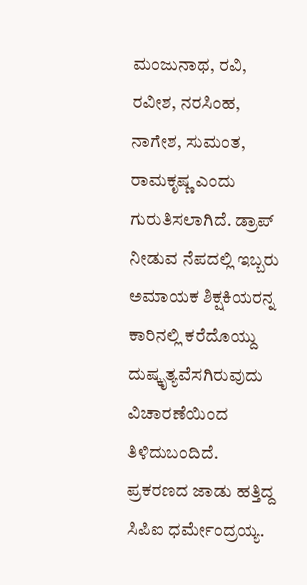ಮಂಜುನಾಥ, ರವಿ, ರವೀಶ, ನರಸಿಂಹ, ನಾಗೇಶ, ಸುಮಂತ, ರಾಮಕೃಷ್ಣ ಎಂದು ಗುರುತಿಸಲಾಗಿದೆ. ಡ್ರಾಪ್ ನೀಡುವ ನೆಪದಲ್ಲಿ ಇಬ್ಬರು ಅಮಾಯಕ ಶಿಕ್ಷಕಿಯರನ್ನ ಕಾರಿನಲ್ಲಿ ಕರೆದೊಯ್ದು ದುಷ್ಕೃತ್ಯವೆಸಗಿರುವುದು ವಿಚಾರಣೆಯಿಂದ ತಿಳಿದುಬಂದಿದೆ. ಪ್ರಕರಣದ ಜಾಡು ಹತ್ತಿದ್ದ ಸಿಪಿಐ ಧರ್ಮೇಂದ್ರಯ್ಯ.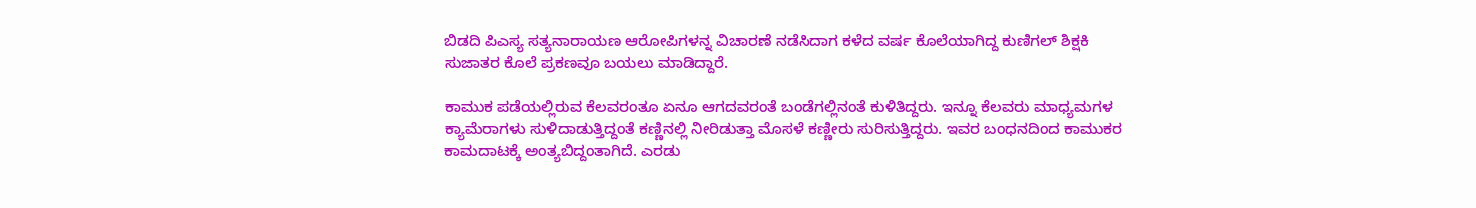ಬಿಡದಿ ಪಿಎಸ್ಯ ಸತ್ಯನಾರಾಯಣ ಆರೋಪಿಗಳನ್ನ ವಿಚಾರಣೆ ನಡೆಸಿದಾಗ ಕಳೆದ ವರ್ಷ ಕೊಲೆಯಾಗಿದ್ದ ಕುಣಿಗಲ್ ಶಿಕ್ಷಕಿ ಸುಜಾತರ ಕೊಲೆ ಪ್ರಕಣವೂ ಬಯಲು ಮಾಡಿದ್ದಾರೆ.

ಕಾಮುಕ ಪಡೆಯಲ್ಲಿರುವ ಕೆಲವರಂತೂ ಏನೂ ಆಗದವರಂತೆ ಬಂಡೆಗಲ್ಲಿನಂತೆ ಕುಳಿತಿದ್ದರು. ಇನ್ನೂ ಕೆಲವರು ಮಾಧ್ಯಮಗಳ ಕ್ಯಾಮೆರಾಗಳು ಸುಳಿದಾಡುತ್ತಿದ್ದಂತೆ ಕಣ್ಣಿನಲ್ಲಿ ನೀರಿಡುತ್ತಾ ಮೊಸಳೆ ಕಣ್ಣೀರು ಸುರಿಸುತ್ತಿದ್ದರು. ಇವರ ಬಂಧನದಿಂದ ಕಾಮುಕರ ಕಾಮದಾಟಕ್ಕೆ ಅಂತ್ಯಬಿದ್ದಂತಾಗಿದೆ. ಎರಡು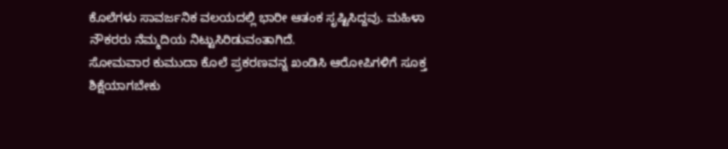ಕೊಲೆಗಳು ಸಾವರ್ಜನಿಕ ವಲಯದಲ್ಲಿ ಭಾರೀ ಆತಂಕ ಸೃಷ್ಟಿಸಿದ್ದವು. ಮಹಿಳಾ ನೌಕರರು ನೆಮ್ಮದಿಯ ನಿಟ್ಟುಸಿರಿಡುವಂತಾಗಿದೆ.
ಸೋಮವಾರ ಕುಮುದಾ ಕೊಲೆ ಪ್ರಕರಣವನ್ನ ಖಂಡಿಸಿ ಆರೋಪಿಗಳಿಗೆ ಸೂಕ್ತ ಶಿಕ್ಷೆಯಾಗಬೇಕು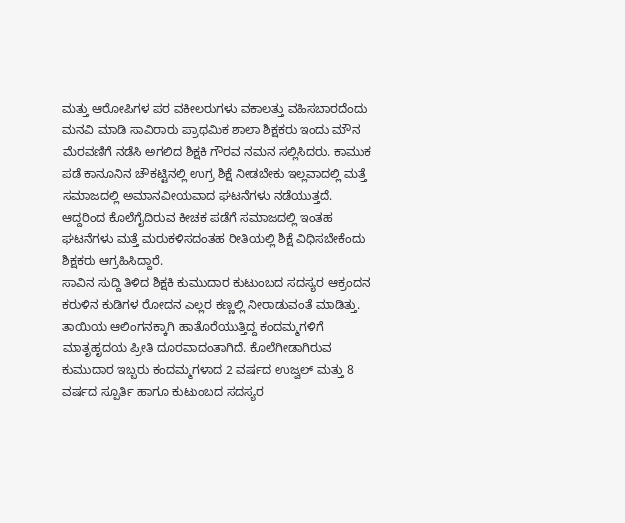ಮತ್ತು ಆರೋಪಿಗಳ ಪರ ವಕೀಲರುಗಳು ವಕಾಲತ್ತು ವಹಿಸಬಾರದೆಂದು ಮನವಿ ಮಾಡಿ ಸಾವಿರಾರು ಪ್ರಾಥಮಿಕ ಶಾಲಾ ಶಿಕ್ಷಕರು ಇಂದು ಮೌನ ಮೆರವಣಿಗೆ ನಡೆಸಿ ಅಗಲಿದ ಶಿಕ್ಷಕಿ ಗೌರವ ನಮನ ಸಲ್ಲಿಸಿದರು. ಕಾಮುಕ ಪಡೆ ಕಾನೂನಿನ ಚೌಕಟ್ಟಿನಲ್ಲಿ ಉಗ್ರ ಶಿಕ್ಷೆ ನೀಡಬೇಕು ಇಲ್ಲವಾದಲ್ಲಿ ಮತ್ತೆ ಸಮಾಜದಲ್ಲಿ ಅಮಾನವೀಯವಾದ ಘಟನೆಗಳು ನಡೆಯುತ್ತದೆ. ಆದ್ದರಿಂದ ಕೊಲೆಗೈದಿರುವ ಕೀಚಕ ಪಡೆಗೆ ಸಮಾಜದಲ್ಲಿ ಇಂತಹ ಘಟನೆಗಳು ಮತ್ತೆ ಮರುಕಳಿಸದಂತಹ ರೀತಿಯಲ್ಲಿ ಶಿಕ್ಷೆ ವಿಧಿಸಬೇಕೆಂದು ಶಿಕ್ಷಕರು ಆಗ್ರಹಿಸಿದ್ದಾರೆ.
ಸಾವಿನ ಸುದ್ದಿ ತಿಳಿದ ಶಿಕ್ಷಕಿ ಕುಮುದಾರ ಕುಟುಂಬದ ಸದಸ್ಯರ ಆಕ್ರಂದನ ಕರುಳಿನ ಕುಡಿಗಳ ರೋದನ ಎಲ್ಲರ ಕಣ್ಣಲ್ಲಿ ನೀರಾಡುವಂತೆ ಮಾಡಿತ್ತು. ತಾಯಿಯ ಆಲಿಂಗನಕ್ಕಾಗಿ ಹಾತೊರೆಯುತ್ತಿದ್ದ ಕಂದಮ್ಮಗಳಿಗೆ ಮಾತೃಹೃದಯ ಪ್ರೀತಿ ದೂರವಾದಂತಾಗಿದೆ. ಕೊಲೆಗೀಡಾಗಿರುವ ಕುಮುದಾರ ಇಬ್ಬರು ಕಂದಮ್ಮಗಳಾದ 2 ವರ್ಷದ ಉಜ್ವಲ್ ಮತ್ತು 8 ವರ್ಷದ ಸ್ಪೂರ್ತಿ ಹಾಗೂ ಕುಟುಂಬದ ಸದಸ್ಯರ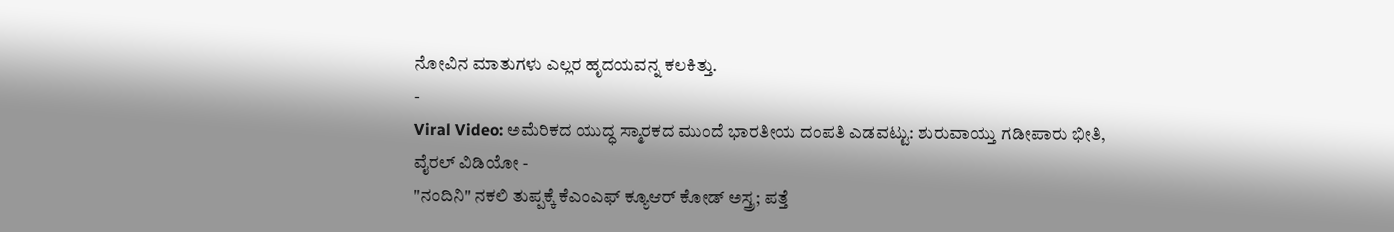ನೋವಿನ ಮಾತುಗಳು ಎಲ್ಲರ ಹೃದಯವನ್ನ ಕಲಕಿತ್ತು.
-
Viral Video: ಅಮೆರಿಕದ ಯುದ್ಧ ಸ್ಮಾರಕದ ಮುಂದೆ ಭಾರತೀಯ ದಂಪತಿ ಎಡವಟ್ಟು: ಶುರುವಾಯ್ತು ಗಡೀಪಾರು ಭೀತಿ, ವೈರಲ್ ವಿಡಿಯೋ -
"ನಂದಿನಿ" ನಕಲಿ ತುಪ್ಪಕ್ಕೆ ಕೆಎಂಎಫ್ ಕ್ಯೂಆರ್ ಕೋಡ್ ಅಸ್ತ್ರ; ಪತ್ತೆ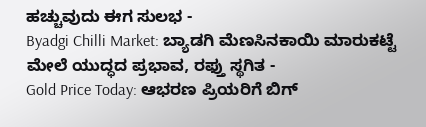ಹಚ್ಚುವುದು ಈಗ ಸುಲಭ -
Byadgi Chilli Market: ಬ್ಯಾಡಗಿ ಮೆಣಸಿನಕಾಯಿ ಮಾರುಕಟ್ಟೆ ಮೇಲೆ ಯುದ್ಧದ ಪ್ರಭಾವ, ರಫ್ತು ಸ್ಥಗಿತ -
Gold Price Today: ಆಭರಣ ಪ್ರಿಯರಿಗೆ ಬಿಗ್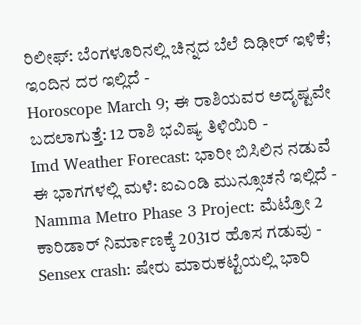ರಿಲೀಫ್: ಬೆಂಗಳೂರಿನಲ್ಲಿ ಚಿನ್ನದ ಬೆಲೆ ದಿಢೀರ್ ಇಳಿಕೆ; ಇಂದಿನ ದರ ಇಲ್ಲಿದೆ -
Horoscope March 9; ಈ ರಾಶಿಯವರ ಅದೃಷ್ಟವೇ ಬದಲಾಗುತ್ತೆ: 12 ರಾಶಿ ಭವಿಷ್ಯ ತಿಳಿಯಿರಿ -
Imd Weather Forecast: ಭಾರೀ ಬಿಸಿಲಿನ ನಡುವೆ ಈ ಭಾಗಗಳಲ್ಲಿ ಮಳೆ: ಐಎಂಡಿ ಮುನ್ಸೂಚನೆ ಇಲ್ಲಿದೆ -
Namma Metro Phase 3 Project: ಮೆಟ್ರೋ 2 ಕಾರಿಡಾರ್ ನಿರ್ಮಾಣಕ್ಕೆ 2031ರ ಹೊಸ ಗಡುವು -
Sensex crash: ಷೇರು ಮಾರುಕಟ್ಟೆಯಲ್ಲಿ ಭಾರಿ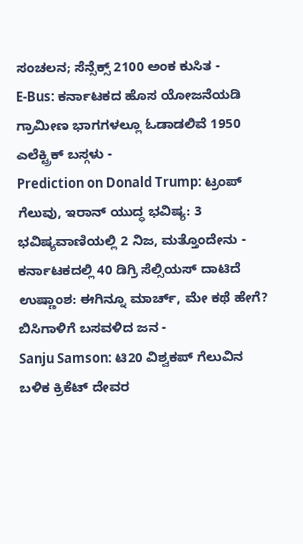ಸಂಚಲನ; ಸೆನ್ಸೆಕ್ಸ್ 2100 ಅಂಕ ಕುಸಿತ -
E-Bus: ಕರ್ನಾಟಕದ ಹೊಸ ಯೋಜನೆಯಡಿ ಗ್ರಾಮೀಣ ಭಾಗಗಳಲ್ಲೂ ಓಡಾಡಲಿವೆ 1950 ಎಲೆಕ್ಟ್ರಿಕ್ ಬಸ್ಗಳು -
Prediction on Donald Trump: ಟ್ರಂಪ್ ಗೆಲುವು, ಇರಾನ್ ಯುದ್ಧ ಭವಿಷ್ಯ: 3 ಭವಿಷ್ಯವಾಣಿಯಲ್ಲಿ 2 ನಿಜ, ಮತ್ತೊಂದೇನು -
ಕರ್ನಾಟಕದಲ್ಲಿ 40 ಡಿಗ್ರಿ ಸೆಲ್ಸಿಯಸ್ ದಾಟಿದೆ ಉಷ್ಣಾಂಶ: ಈಗಿನ್ನೂ ಮಾರ್ಚ್, ಮೇ ಕಥೆ ಹೇಗೆ? ಬಿಸಿಗಾಳಿಗೆ ಬಸವಳಿದ ಜನ -
Sanju Samson: ಟಿ20 ವಿಶ್ವಕಪ್ ಗೆಲುವಿನ ಬಳಿಕ ಕ್ರಿಕೆಟ್ ದೇವರ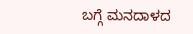ಬಗ್ಗೆ ಮನದಾಳದ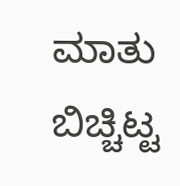ಮಾತು ಬಿಚ್ಚಿಟ್ಟ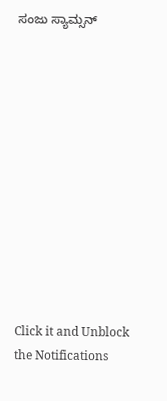ಸಂಜು ಸ್ಯಾಮ್ಸನ್












Click it and Unblock the Notifications